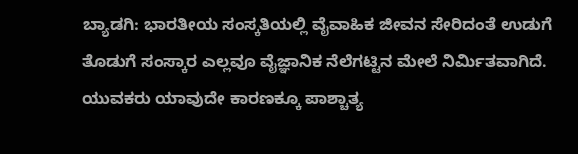ಬ್ಯಾಡಗಿ: ಭಾರತೀಯ ಸಂಸ್ಕತಿಯಲ್ಲಿ ವೈವಾಹಿಕ ಜೀವನ ಸೇರಿದಂತೆ ಉಡುಗೆ ತೊಡುಗೆ ಸಂಸ್ಕಾರ ಎಲ್ಲವೂ ವೈಜ್ಞಾನಿಕ ನೆಲೆಗಟ್ಟಿನ ಮೇಲೆ ನಿರ್ಮಿತವಾಗಿದೆ. ಯುವಕರು ಯಾವುದೇ ಕಾರಣಕ್ಕೂ ಪಾಶ್ಚಾತ್ಯ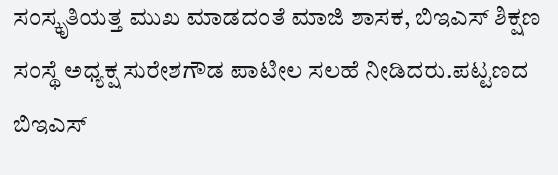ಸಂಸ್ಕೃತಿಯತ್ತ ಮುಖ ಮಾಡದಂತೆ ಮಾಜಿ ಶಾಸಕ, ಬಿಇಎಸ್ ಶಿಕ್ಷಣ ಸಂಸ್ಥೆ ಅಧ್ಯಕ್ಷ ಸುರೇಶಗೌಡ ಪಾಟೀಲ ಸಲಹೆ ನೀಡಿದರು.ಪಟ್ಟಣದ ಬಿಇಎಸ್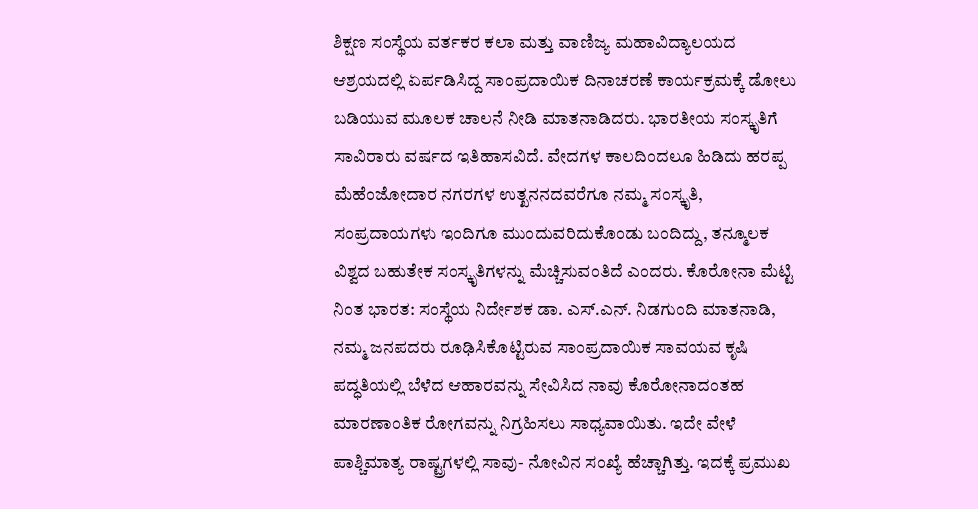ಶಿಕ್ಷಣ ಸಂಸ್ಥೆಯ ವರ್ತಕರ ಕಲಾ ಮತ್ತು ವಾಣಿಜ್ಯ ಮಹಾವಿದ್ಯಾಲಯದ ಆಶ್ರಯದಲ್ಲಿ ಏರ್ಪಡಿಸಿದ್ದ ಸಾಂಪ್ರದಾಯಿಕ ದಿನಾಚರಣೆ ಕಾರ್ಯಕ್ರಮಕ್ಕೆ ಡೋಲು ಬಡಿಯುವ ಮೂಲಕ ಚಾಲನೆ ನೀಡಿ ಮಾತನಾಡಿದರು. ಭಾರತೀಯ ಸಂಸ್ಕೃತಿಗೆ ಸಾವಿರಾರು ವರ್ಷದ ಇತಿಹಾಸವಿದೆ. ವೇದಗಳ ಕಾಲದಿಂದಲೂ ಹಿಡಿದು ಹರಪ್ಪ ಮೆಹೆಂಜೋದಾರ ನಗರಗಳ ಉತ್ಖನನದವರೆಗೂ ನಮ್ಮ ಸಂಸ್ಕೃತಿ, ಸಂಪ್ರದಾಯಗಳು ಇಂದಿಗೂ ಮುಂದುವರಿದುಕೊಂಡು ಬಂದಿದ್ದು, ತನ್ಮೂಲಕ ವಿಶ್ವದ ಬಹುತೇಕ ಸಂಸ್ಕೃತಿಗಳನ್ನು ಮೆಚ್ಚಿಸುವಂತಿದೆ ಎಂದರು. ಕೊರೋನಾ ಮೆಟ್ಟಿ ನಿಂತ ಭಾರತ: ಸಂಸ್ಥೆಯ ನಿರ್ದೇಶಕ ಡಾ. ಎಸ್.ಎನ್. ನಿಡಗುಂದಿ ಮಾತನಾಡಿ, ನಮ್ಮ ಜನಪದರು ರೂಢಿಸಿಕೊಟ್ಟಿರುವ ಸಾಂಪ್ರದಾಯಿಕ ಸಾವಯವ ಕೃಷಿ ಪದ್ಧತಿಯಲ್ಲಿ ಬೆಳೆದ ಆಹಾರವನ್ನು ಸೇವಿಸಿದ ನಾವು ಕೊರೋನಾದಂತಹ ಮಾರಣಾಂತಿಕ ರೋಗವನ್ನು ನಿಗ್ರಹಿಸಲು ಸಾಧ್ಯವಾಯಿತು. ಇದೇ ವೇಳೆ ಪಾಶ್ಚಿಮಾತ್ಯ ರಾಷ್ಟ್ರಗಳಲ್ಲಿ ಸಾವು- ನೋವಿನ ಸಂಖ್ಯೆ ಹೆಚ್ಚಾಗಿತ್ತು. ಇದಕ್ಕೆ ಪ್ರಮುಖ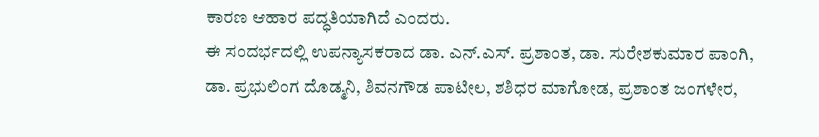ಕಾರಣ ಆಹಾರ ಪದ್ಧತಿಯಾಗಿದೆ ಎಂದರು.
ಈ ಸಂದರ್ಭದಲ್ಲಿ ಉಪನ್ಯಾಸಕರಾದ ಡಾ. ಎನ್.ಎಸ್. ಪ್ರಶಾಂತ, ಡಾ. ಸುರೇಶಕುಮಾರ ಪಾಂಗಿ, ಡಾ. ಪ್ರಭುಲಿಂಗ ದೊಡ್ಮನಿ, ಶಿವನಗೌಡ ಪಾಟೀಲ, ಶಶಿಧರ ಮಾಗೋಡ, ಪ್ರಶಾಂತ ಜಂಗಳೇರ,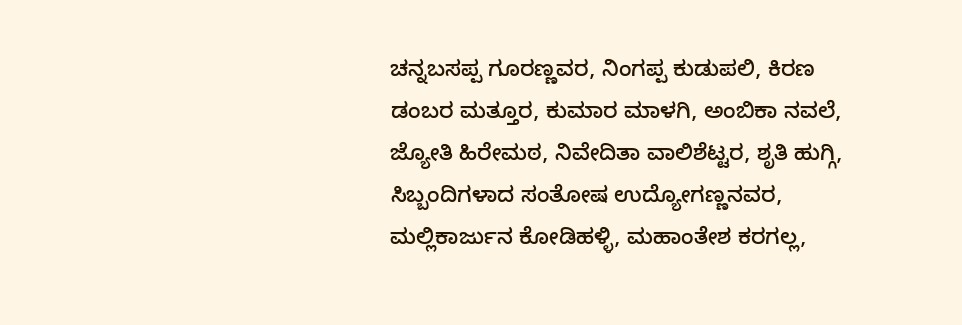ಚನ್ನಬಸಪ್ಪ ಗೂರಣ್ಣವರ, ನಿಂಗಪ್ಪ ಕುಡುಪಲಿ, ಕಿರಣ ಡಂಬರ ಮತ್ತೂರ, ಕುಮಾರ ಮಾಳಗಿ, ಅಂಬಿಕಾ ನವಲೆ, ಜ್ಯೋತಿ ಹಿರೇಮಠ, ನಿವೇದಿತಾ ವಾಲಿಶೆಟ್ಟರ, ಶೃತಿ ಹುಗ್ಗಿ, ಸಿಬ್ಬಂದಿಗಳಾದ ಸಂತೋಷ ಉದ್ಯೋಗಣ್ಣನವರ, ಮಲ್ಲಿಕಾರ್ಜುನ ಕೋಡಿಹಳ್ಳಿ, ಮಹಾಂತೇಶ ಕರಗಲ್ಲ,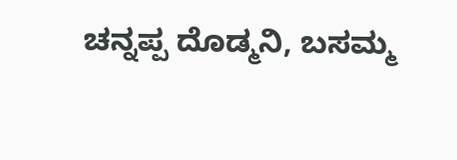ಚನ್ನಪ್ಪ ದೊಡ್ಮನಿ, ಬಸಮ್ಮ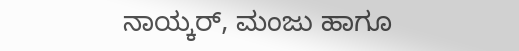ನಾಯ್ಕರ್, ಮಂಜು ಹಾಗೂ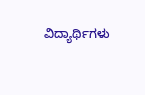ವಿದ್ಯಾರ್ಥಿಗಳು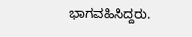ಭಾಗವಹಿಸಿದ್ದರು.